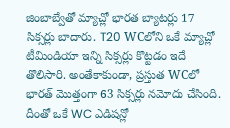జింబాబ్వేతో మ్యాచ్లో భారత బ్యాటర్లు 17 సిక్సర్లు బాదారు. T20 WCలోని ఒకే మ్యాచ్లో టీమిండియా ఇన్ని సిక్సర్లు కొట్టడం ఇదే తొలిసారి. అంతేకాకుండా, ప్రస్తుత WCలో భారత్ మొత్తంగా 63 సిక్సర్లు నమోదు చేసింది. దీంతో ఒకే WC ఎడిషన్లో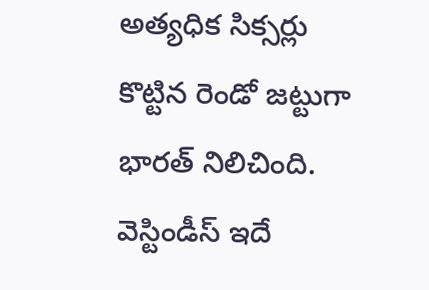అత్యధిక సిక్సర్లు కొట్టిన రెండో జట్టుగా భారత్ నిలిచింది. వెస్టిండీస్ ఇదే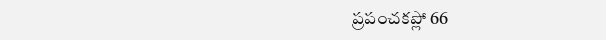ప్రపంచకప్లో 66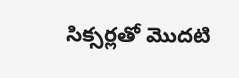సిక్సర్లతో మొదటి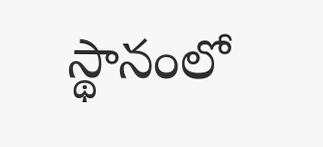స్థానంలో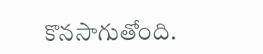కొనసాగుతోంది.